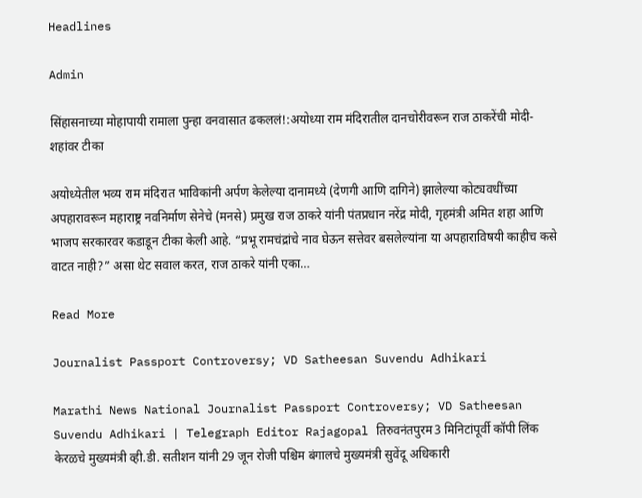Headlines

Admin

सिंहासनाच्या मोहापायी रामाला पुन्हा वनवासात ढकललं!:अयोध्या राम मंदिरातील दानचोरीवरून राज ठाकरेंची मोदी-शहांवर टीका

अयोध्येतील भव्य राम मंदिरात भाविकांनी अर्पण केलेल्या दानामध्ये (देणगी आणि दागिने) झालेल्या कोट्यवधींच्या अपहारावरून महाराष्ट्र नवनिर्माण सेनेचे (मनसे) प्रमुख राज ठाकरे यांनी पंतप्रधान नरेंद्र मोदी, गृहमंत्री अमित शहा आणि भाजप सरकारवर कडाडून टीका केली आहे. “प्रभू रामचंद्रांचे नाव घेऊन सत्तेवर बसलेल्यांना या अपहाराविषयी काहीच कसे वाटत नाही?” असा थेट सवाल करत, राज ठाकरे यांनी एका…

Read More

Journalist Passport Controversy; VD Satheesan Suvendu Adhikari

Marathi News National Journalist Passport Controversy; VD Satheesan Suvendu Adhikari | Telegraph Editor Rajagopal तिरुवनंतपुरम3 मिनिटांपूर्वी कॉपी लिंक केरळचे मुख्यमंत्री व्ही.डी. सतीशन यांनी 29 जून रोजी पश्चिम बंगालचे मुख्यमंत्री सुवेंदू अधिकारी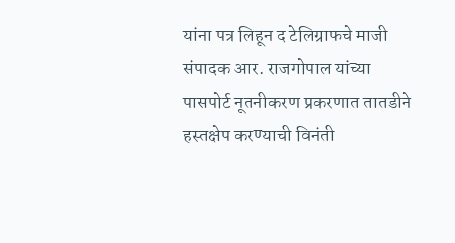यांना पत्र लिहून द टेलिग्राफचे माजी संपादक आर. राजगोपाल यांच्या पासपोर्ट नूतनीकरण प्रकरणात तातडीने हस्तक्षेप करण्याची विनंती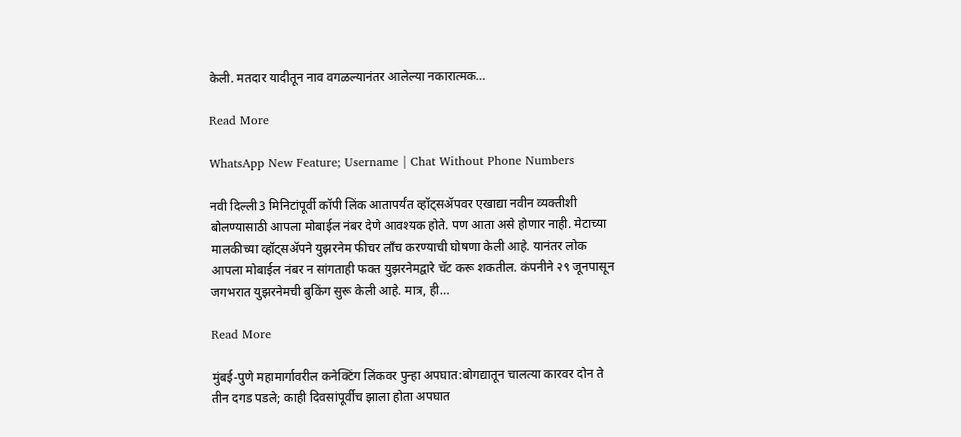केली. मतदार यादीतून नाव वगळल्यानंतर आलेल्या नकारात्मक…

Read More

WhatsApp New Feature; Username | Chat Without Phone Numbers

नवी दिल्ली3 मिनिटांपूर्वी कॉपी लिंक आतापर्यंत व्हॉट्सॲपवर एखाद्या नवीन व्यक्तीशी बोलण्यासाठी आपला मोबाईल नंबर देणे आवश्यक होते. पण आता असे होणार नाही. मेटाच्या मालकीच्या व्हॉट्सॲपने युझरनेम फीचर लाँच करण्याची घोषणा केली आहे. यानंतर लोक आपला मोबाईल नंबर न सांगताही फक्त युझरनेमद्वारे चॅट करू शकतील. कंपनीने २९ जूनपासून जगभरात युझरनेमची बुकिंग सुरू केली आहे. मात्र, ही…

Read More

मुंबई-पुणे महामार्गावरील कनेक्टिंग लिंकवर पुन्हा अपघात:बोगद्यातून चालत्या कारवर दोन ते तीन दगड पडले; काही दिवसांपूर्वीच झाला होता अपघात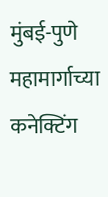मुंबई-पुणे महामार्गाच्या कनेक्टिंग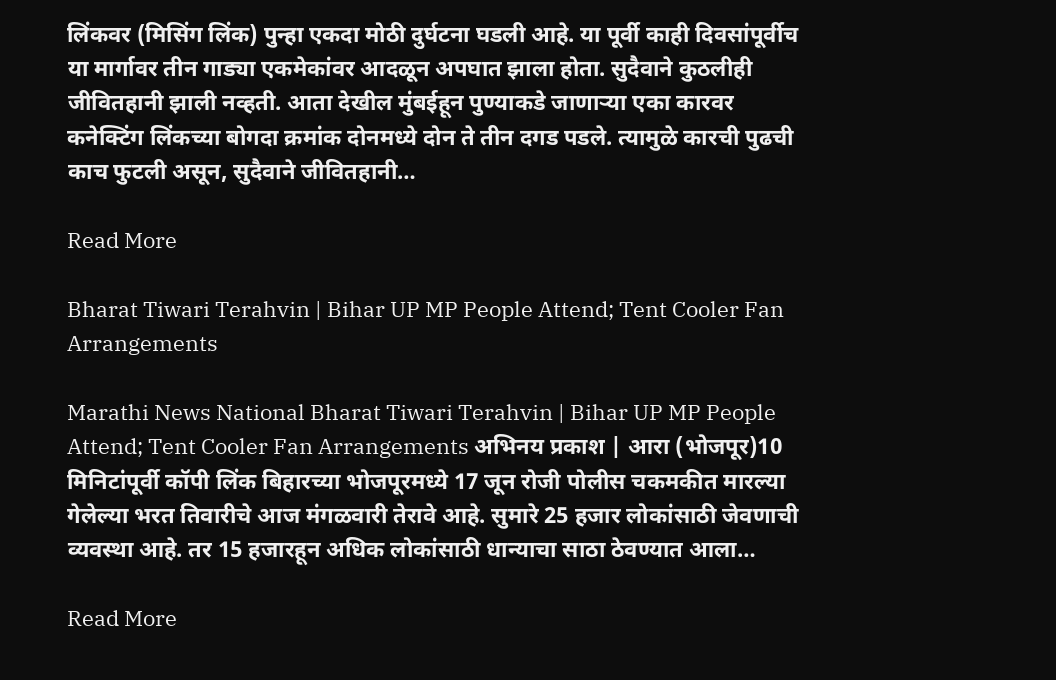लिंकवर (मिसिंग लिंक) पुन्हा एकदा मोठी दुर्घटना घडली आहे. या पूर्वी काही दिवसांपूर्वीच या मार्गावर तीन गाड्या एकमेकांवर आदळून अपघात झाला होता. सुदैवाने कुठलीही जीवितहानी झाली नव्हती. आता देखील मुंबईहून पुण्याकडे जाणाऱ्या एका कारवर कनेक्टिंग लिंकच्या बोगदा क्रमांक दोनमध्ये दोन ते तीन दगड पडले. त्यामुळे कारची पुढची काच फुटली असून, सुदैवाने जीवितहानी…

Read More

Bharat Tiwari Terahvin | Bihar UP MP People Attend; Tent Cooler Fan Arrangements

Marathi News National Bharat Tiwari Terahvin | Bihar UP MP People Attend; Tent Cooler Fan Arrangements अभिनय प्रकाश | आरा (भोजपूर)10 मिनिटांपूर्वी कॉपी लिंक बिहारच्या भोजपूरमध्ये 17 जून रोजी पोलीस चकमकीत मारल्या गेलेल्या भरत तिवारीचे आज मंगळवारी तेरावे आहे. सुमारे 25 हजार लोकांसाठी जेवणाची व्यवस्था आहे. तर 15 हजारहून अधिक लोकांसाठी धान्याचा साठा ठेवण्यात आला…

Read More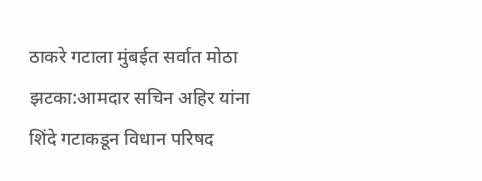ठाकरे गटाला मुंबईत सर्वात मोठा झटका:आमदार सचिन अहिर यांना शिंदे गटाकडून विधान परिषद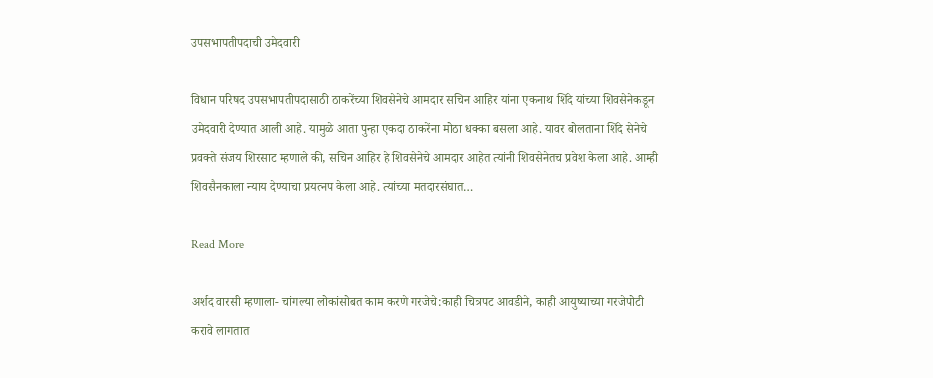उपसभापतीपदाची उमेदवारी

विधान परिषद उपसभापतीपदासाठी ठाकरेंच्या शिवसेनेचे आमदार सचिन आहिर यांना एकनाथ शिंदे यांच्या शिवसेनेकडून उमेदवारी देण्यात आली आहे. यामुळे आता पुन्हा एकदा ठाकरेंना मोठा धक्का बसला आहे. यावर बोलताना शिंदे सेनेचे प्रवक्ते संजय शिरसाट म्हणाले की, सचिन आहिर हे शिवसेनेचे आमदार आहेत त्यांनी शिवसेनेतच प्रवेश केला आहे. आम्ही शिवसैनकाला न्याय देण्याचा प्रयत्नप केला आहे. त्यांच्या मतदारसंघात…

Read More

अर्शद वारसी म्हणाला- चांगल्या लोकांसोबत काम करणे गरजेचे:काही चित्रपट आवडीने, काही आयुष्याच्या गरजेपोटी करावे लागतात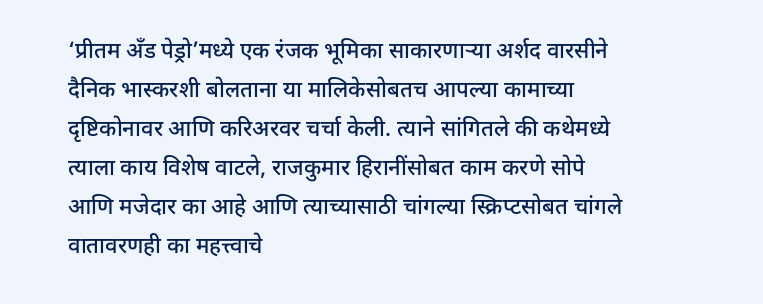‘प्रीतम अँड पेड्रो’मध्ये एक रंजक भूमिका साकारणाऱ्या अर्शद वारसीने दैनिक भास्करशी बोलताना या मालिकेसोबतच आपल्या कामाच्या दृष्टिकोनावर आणि करिअरवर चर्चा केली. त्याने सांगितले की कथेमध्ये त्याला काय विशेष वाटले, राजकुमार हिरानींसोबत काम करणे सोपे आणि मजेदार का आहे आणि त्याच्यासाठी चांगल्या स्क्रिप्टसोबत चांगले वातावरणही का महत्त्वाचे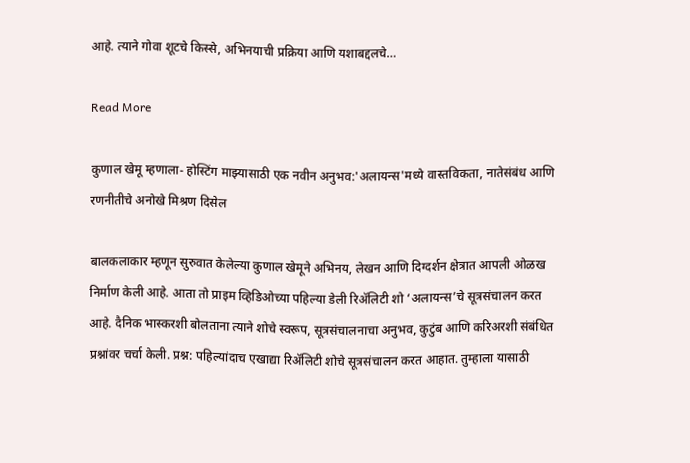आहे. त्याने गोवा शूटचे किस्से, अभिनयाची प्रक्रिया आणि यशाबद्दलचे…

Read More

कुणाल खेमू म्हणाला- होस्टिंग माझ्यासाठी एक नवीन अनुभव:'अलायन्स'मध्ये वास्तविकता, नातेसंबंध आणि रणनीतीचे अनोखे मिश्रण दिसेल

बालकलाकार म्हणून सुरुवात केलेल्या कुणाल खेमूने अभिनय, लेखन आणि दिग्दर्शन क्षेत्रात आपली ओळख निर्माण केली आहे. आता तो प्राइम व्हिडिओच्या पहिल्या डेली रिॲलिटी शो ‘अलायन्स’चे सूत्रसंचालन करत आहे. दैनिक भास्करशी बोलताना त्याने शोचे स्वरूप, सूत्रसंचालनाचा अनुभव, कुटुंब आणि करिअरशी संबंधित प्रश्नांवर चर्चा केली. प्रश्न: पहिल्यांदाच एखाद्या रिॲलिटी शोचे सूत्रसंचालन करत आहात. तुम्हाला यासाठी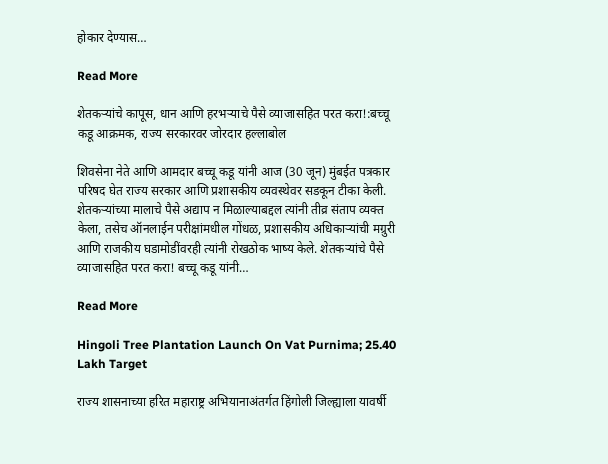होकार देण्यास…

Read More

शेतकऱ्यांचे कापूस, धान आणि हरभऱ्याचे पैसे व्याजासहित परत करा!:बच्चू कडू आक्रमक, राज्य सरकारवर जोरदार हल्लाबोल

शिवसेना नेते आणि आमदार बच्चू कडू यांनी आज (30 जून) मुंबईत पत्रकार परिषद घेत राज्य सरकार आणि प्रशासकीय व्यवस्थेवर सडकून टीका केली. शेतकऱ्यांच्या मालाचे पैसे अद्याप न मिळाल्याबद्दल त्यांनी तीव्र संताप व्यक्त केला, तसेच ऑनलाईन परीक्षांमधील गोंधळ, प्रशासकीय अधिकाऱ्यांची मग्रुरी आणि राजकीय घडामोडींवरही त्यांनी रोखठोक भाष्य केले. शेतकऱ्यांचे पैसे व्याजासहित परत करा! बच्चू कडू यांनी…

Read More

Hingoli Tree Plantation Launch On Vat Purnima; 25.40 Lakh Target

राज्य शासनाच्या हरित महाराष्ट्र अभियानाअंतर्गत हिंगोली जिल्ह्याला यावर्षी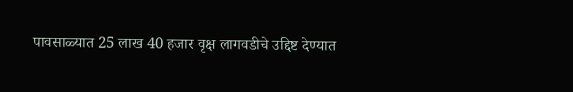पावसाळ्यात 25 लाख 40 हजार वृक्ष लागवडीचे उद्दिष्ट देण्यात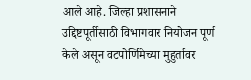आले आहे. जिल्हा प्रशासनाने उद्दिष्टपूर्तीसाठी विभागवार नियोजन पूर्ण केले असून वटपोर्णिमेच्या मुहुर्तावर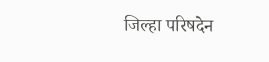जिल्हा परिषदेन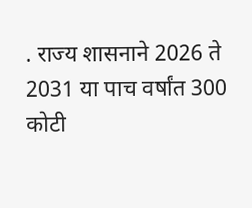. राज्य शासनाने 2026 ते 2031 या पाच वर्षांत 300 कोटी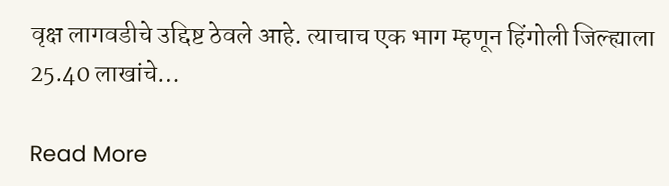वृक्ष लागवडीचे उद्दिष्ट ठेवले आहे. त्याचाच एक भाग म्हणून हिंगोली जिल्ह्याला 25.40 लाखांचे…

Read More